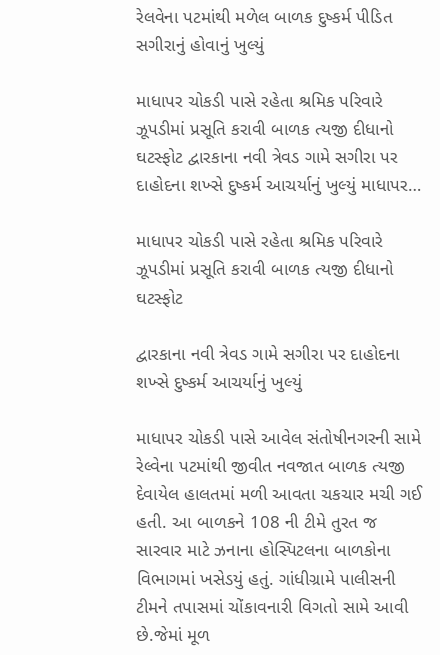રેલવેના પટમાંથી મળેલ બાળક દુષ્કર્મ પીડિત સગીરાનું હોવાનું ખુલ્યું

માધાપર ચોકડી પાસે રહેતા શ્રમિક પરિવારે ઝૂપડીમાં પ્રસૂતિ કરાવી બાળક ત્યજી દીધાનો ઘટસ્ફોટ દ્વારકાના નવી ત્રેવડ ગામે સગીરા પર દાહોદના શખ્સે દુષ્કર્મ આચર્યાનું ખુલ્યું માધાપર…

માધાપર ચોકડી પાસે રહેતા શ્રમિક પરિવારે ઝૂપડીમાં પ્રસૂતિ કરાવી બાળક ત્યજી દીધાનો ઘટસ્ફોટ

દ્વારકાના નવી ત્રેવડ ગામે સગીરા પર દાહોદના શખ્સે દુષ્કર્મ આચર્યાનું ખુલ્યું

માધાપર ચોકડી પાસે આવેલ સંતોષીનગરની સામે રેલ્વેના પટમાંથી જીવીત નવજાત બાળક ત્યજી દેવાયેલ હાલતમાં મળી આવતા ચકચાર મચી ગઈ હતી. આ બાળકને 108 ની ટીમે તુરત જ સારવાર માટે ઝનાના હોસ્પિટલના બાળકોના વિભાગમાં ખસેડયું હતું. ગાંધીગ્રામે પાલીસની ટીમને તપાસમાં ચોંકાવનારી વિગતો સામે આવી છે.જેમાં મૂળ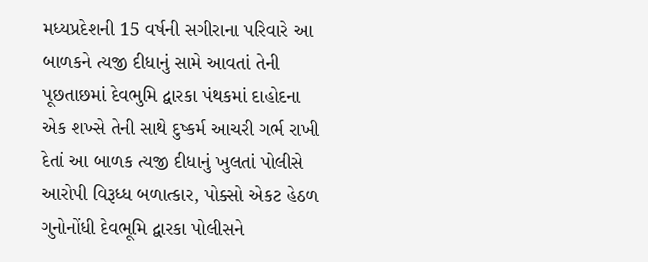મધ્યપ્રદેશની 15 વર્ષની સગીરાના પરિવારે આ બાળકને ત્યજી દીધાનું સામે આવતાં તેની પૂછતાછમાં દેવભુમિ દ્વારકા પંથકમાં દાહોદના એક શખ્સે તેની સાથે દુષ્કર્મ આચરી ગર્ભ રાખી દેતાં આ બાળક ત્યજી દીધાનું ખુલતાં પોલીસે આરોપી વિરૂધ્ધ બળાત્કાર, પોક્સો એકટ હેઠળ ગુનોનોંધી દેવભૂમિ દ્વારકા પોલીસને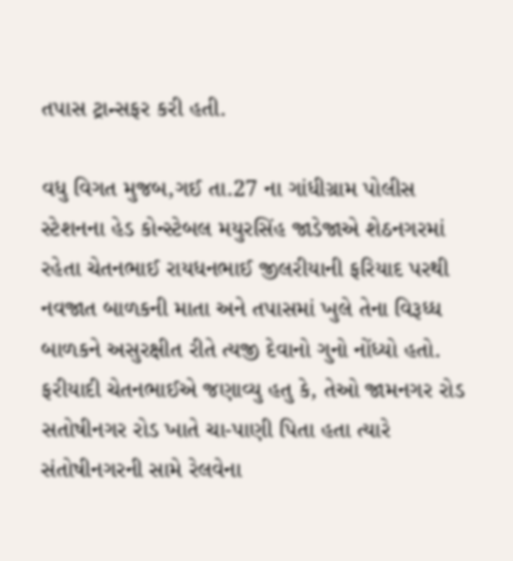તપાસ ટ્રાન્સફર કરી હતી.

વધુ વિગત મુજબ,ગઈ તા.27 ના ગાંધીગ્રામ પોલીસ સ્ટેશનના હેડ કોન્સ્ટેબલ મયુરસિંહ જાડેજાએ શેઠનગરમાં રહેતા ચેતનભાઈ રાયધનભાઈ જીલરીયાની ફરિયાદ પરથી નવજાત બાળકની માતા અને તપાસમાં ખુલે તેના વિરૂધ્ધ બાળકને અસુરક્ષીત રીતે ત્યજી દેવાનો ગુનો નોંધ્યો હતો. ફરીયાદી ચેતનભાઈએ જણાવ્યુ હતુ કે, તેઓ જામનગર રોડ સતોષીનગર રોડ ખાતે ચા-પાણી પિતા હતા ત્યારે સંતોષીનગરની સામે રેલવેના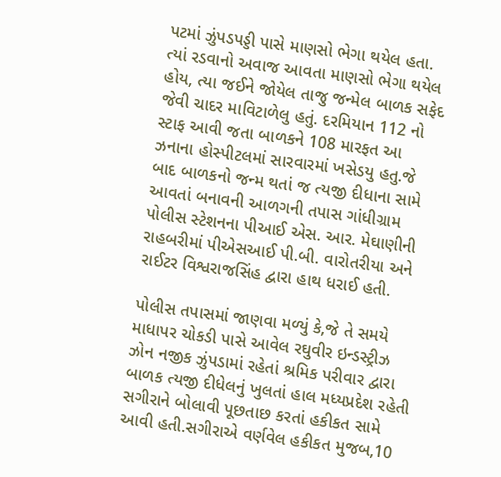પટમાં ઝુંપડપડ્ડી પાસે માણસો ભેગા થયેલ હતા. ત્યાં રડવાનો અવાજ આવતા માણસો ભેગા થયેલ હોય, ત્યા જઈને જોયેલ તાજુ જન્મેલ બાળક સફેદ જેવી ચાદર માવિટાળેલુ હતું. દરમિયાન 112 નો સ્ટાફ આવી જતા બાળકને 108 મારફત આ ઝનાના હોસ્પીટલમાં સારવારમાં ખસેડયુ હતુ.જે બાદ બાળકનો જન્મ થતાં જ ત્યજી દીધાના સામે આવતાં બનાવની આળગની તપાસ ગાંધીગ્રામ પોલીસ સ્ટેશનના પીઆઈ એસ. આર. મેઘાણીની રાહબરીમાં પીએસઆઈ પી.બી. વારોતરીયા અને રાઈટર વિશ્વરાજસિંહ દ્વારા હાથ ધરાઈ હતી.

પોલીસ તપાસમાં જાણવા મળ્યું કે,જે તે સમયે માધાપર ચોકડી પાસે આવેલ રઘુવીર ઇન્ડસ્ટ્રીઝ ઝોન નજીક ઝુંપડામાં રહેતાં શ્રમિક પરીવાર દ્વારા બાળક ત્યજી દીધેલનું ખુલતાં હાલ મધ્યપ્રદેશ રહેતી સગીરાને બોલાવી પૂછતાછ કરતાં હકીકત સામે આવી હતી.સગીરાએ વર્ણવેલ હકીકત મુજબ,10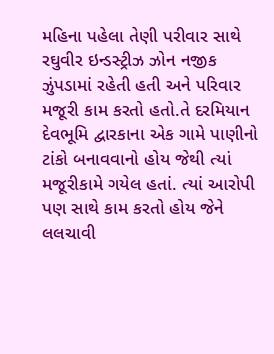મહિના પહેલા તેણી પરીવાર સાથે રઘુવીર ઇન્ડસ્ટ્રીઝ ઝોન નજીક ઝુંપડામાં રહેતી હતી અને પરિવાર મજૂરી કામ કરતો હતો.તે દરમિયાન દેવભૂમિ દ્વારકાના એક ગામે પાણીનો ટાંકો બનાવવાનો હોય જેથી ત્યાં મજૂરીકામે ગયેલ હતાં. ત્યાં આરોપી પણ સાથે કામ કરતો હોય જેને લલચાવી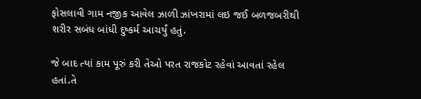ફોસલાવી ગામ નજીક આવેલ ઝાળી ઝાંખરામાં લઇ જઈ બળજબરીથી શરીર સબંધ બાંધી દુષ્કર્મ આચર્યું હતું.

જે બાદ ત્યાં કામ પૂરું કરી તેઓ પરત રાજકોટ રહેવાં આવતાં રહેલ હતાં.તે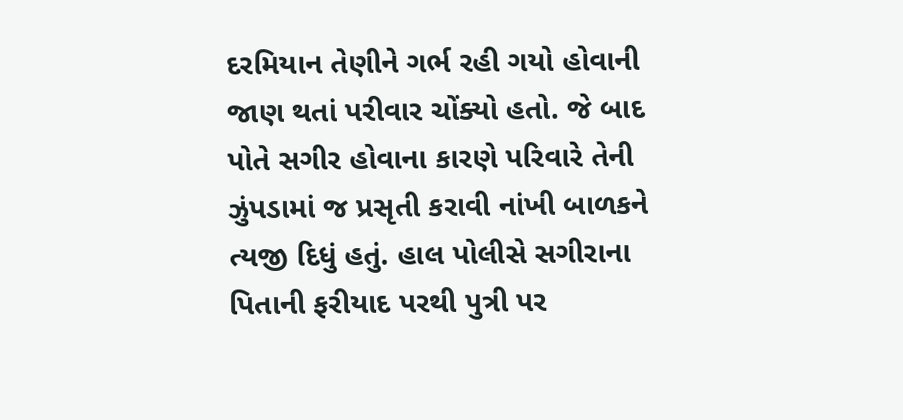દરમિયાન તેણીને ગર્ભ રહી ગયો હોવાની જાણ થતાં પરીવાર ચોંક્યો હતો. જે બાદ પોતે સગીર હોવાના કારણે પરિવારે તેની ઝુંપડામાં જ પ્રસૃતી કરાવી નાંખી બાળકને ત્યજી દિધું હતું. હાલ પોલીસે સગીરાના પિતાની ફરીયાદ પરથી પુત્રી પર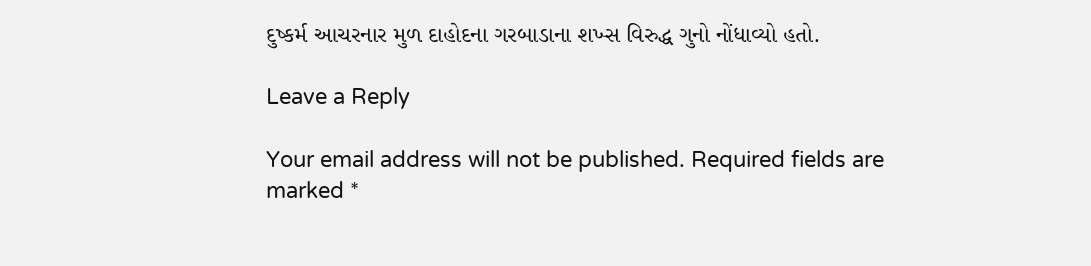દુષ્કર્મ આચરનાર મુળ દાહોદના ગરબાડાના શખ્સ વિરુદ્ધ ગુનો નોંધાવ્યો હતો.

Leave a Reply

Your email address will not be published. Required fields are marked *